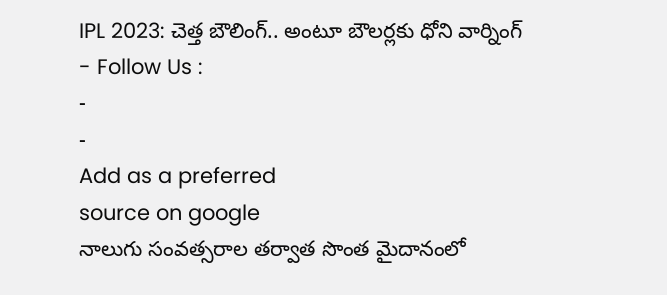IPL 2023: చెత్త బౌలింగ్.. అంటూ బౌలర్లకు ధోని వార్నింగ్
- Follow Us :
-
-
Add as a preferred
source on google
నాలుగు సంవత్సరాల తర్వాత సొంత మైదానంలో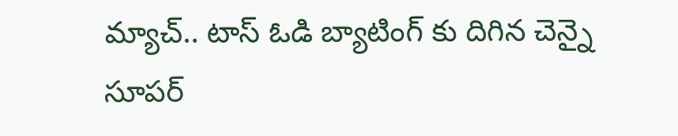మ్యాచ్.. టాస్ ఓడి బ్యాటింగ్ కు దిగిన చెన్నై సూపర్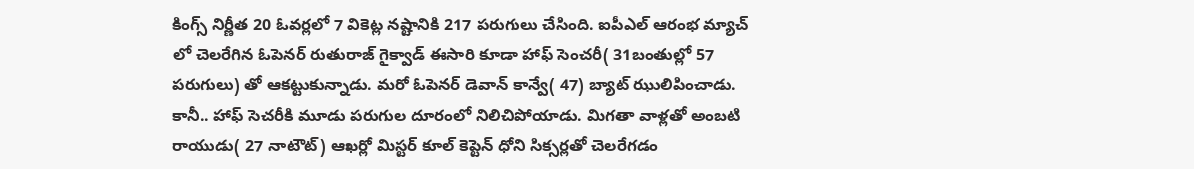కింగ్స్ నిర్ణీత 20 ఓవర్లలో 7 వికెట్ల నష్టానికి 217 పరుగులు చేసింది. ఐపీఎల్ ఆరంభ మ్యాచ్ లో చెలరేగిన ఓపెనర్ రుతురాజ్ గైక్వాడ్ ఈసారి కూడా హాఫ్ సెంచరీ( 31బంతుల్లో 57 పరుగులు) తో ఆకట్టుకున్నాడు. మరో ఓపెనర్ డెవాన్ కాన్వే( 47) బ్యాట్ ఝులిపించాడు. కానీ.. హాఫ్ సెచరీకి మూడు పరుగుల దూరంలో నిలిచిపోయాడు. మిగతా వాళ్లతో అంబటి రాయుడు( 27 నాటౌట్) ఆఖర్లో మిస్టర్ కూల్ కెప్టెన్ ధోని సిక్సర్లతో చెలరేగడం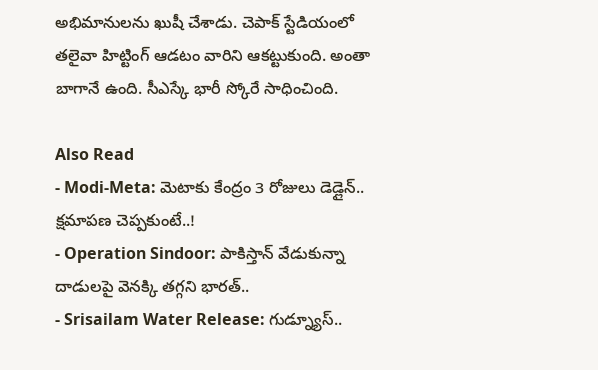అభిమానులను ఖుషీ చేశాడు. చెపాక్ స్టేడియంలో తలైవా హిట్టింగ్ ఆడటం వారిని ఆకట్టుకుంది. అంతా బాగానే ఉంది. సీఎస్కే భారీ స్కోరే సాధించింది.

Also Read
- Modi-Meta: మెటాకు కేంద్రం 3 రోజులు డెడ్లైన్.. క్షమాపణ చెప్పకుంటే..!
- Operation Sindoor: పాకిస్తాన్ వేడుకున్నా దాడులపై వెనక్కి తగ్గని భారత్..
- Srisailam Water Release: గుడ్న్యూస్..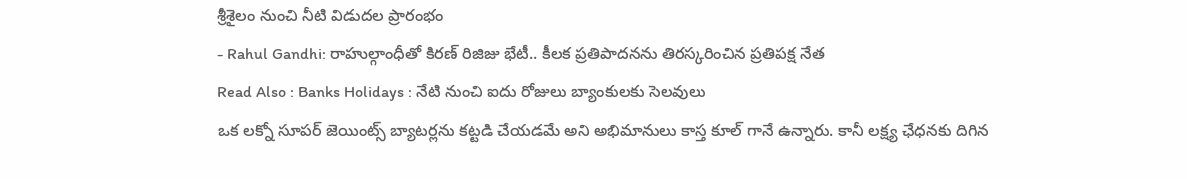శ్రీశైలం నుంచి నీటి విడుదల ప్రారంభం
- Rahul Gandhi: రాహుల్గాంధీతో కిరణ్ రిజిజు భేటీ.. కీలక ప్రతిపాదనను తిరస్కరించిన ప్రతిపక్ష నేత
Read Also : Banks Holidays : నేటి నుంచి ఐదు రోజులు బ్యాంకులకు సెలవులు
ఒక లక్నో సూపర్ జెయింట్స్ బ్యాటర్లను కట్టడి చేయడమే అని అభిమానులు కాస్త కూల్ గానే ఉన్నారు. కానీ లక్ష్య ఛేధనకు దిగిన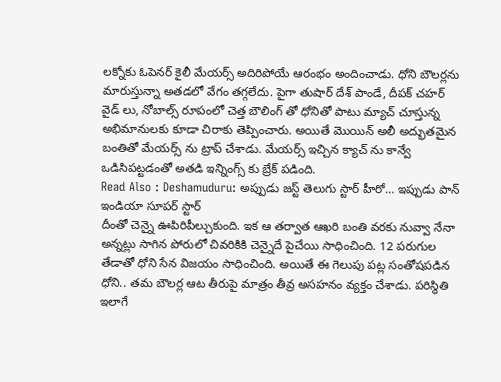లక్నోకు ఓపెనర్ కైలీ మేయర్స్ అదిరిపోయే ఆరంభం అందించాడు. ధోని బౌలర్లను మారుస్తున్నా అతడలో వేగం తగ్గలేదు. పైగా తుషార్ దేశ్ పాండే, దీపక్ చహర్ వైడ్ లు, నోబాల్స్ రూపంలో చెత్త బౌలింగ్ తో ధోనితో పాటు మ్యాచ్ చూస్తున్న అభిమానులకు కూడా చిరాకు తెప్పించారు. అయితే మొయిన్ అలీ అద్భుతమైన బంతితో మేయర్స్ ను ట్రాప్ చేశాడు. మేయర్స్ ఇచ్చిన క్యాచ్ ను కాన్వే ఒడిసిపట్టడంతో అతడి ఇన్నింగ్స్ కు బ్రేక్ పడింది.
Read Also : Deshamuduru: అప్పుడు జస్ట్ తెలుగు స్టార్ హీరో… ఇప్పుడు పాన్ ఇండియా సూపర్ స్టార్
దీంతో చెన్నై ఊపిరిపీల్చుకుంది. ఇక ఆ తర్వాత ఆఖరి బంతి వరకు నువ్వా నేనా అన్నట్లు సాగిన పోరులో చివరికికి చెన్నైదే పైచేయి సాధించింది. 12 పరుగుల తేడాతో ధోని సేన విజయం సాధించింది. అయితే ఈ గెలుపు పట్ల సంతోషపడిన ధోని.. తమ బౌలర్ల ఆట తీరుపై మాత్రం తీవ్ర అసహనం వ్యక్తం చేశాడు. పరిస్థితి ఇలాగే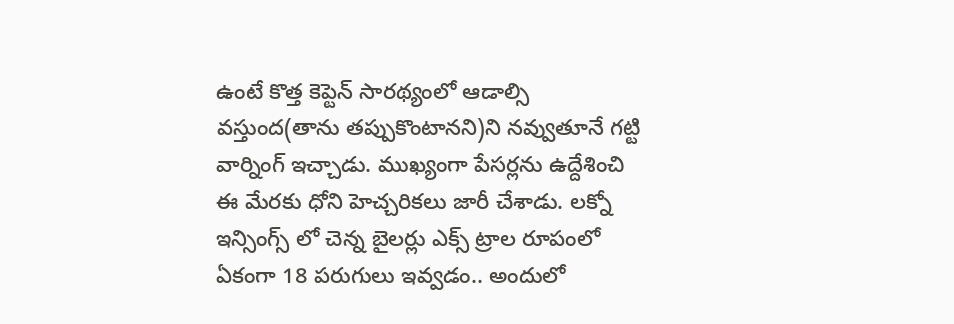ఉంటే కొత్త కెప్టెన్ సారథ్యంలో ఆడాల్సి వస్తుంద(తాను తప్పుకొంటానని)ని నవ్వుతూనే గట్టి వార్నింగ్ ఇచ్చాడు. ముఖ్యంగా పేసర్లను ఉద్దేశించి ఈ మేరకు ధోని హెచ్చరికలు జారీ చేశాడు. లక్నో ఇన్సింగ్స్ లో చెన్న బైలర్లు ఎక్స్ ట్రాల రూపంలో ఏకంగా 18 పరుగులు ఇవ్వడం.. అందులో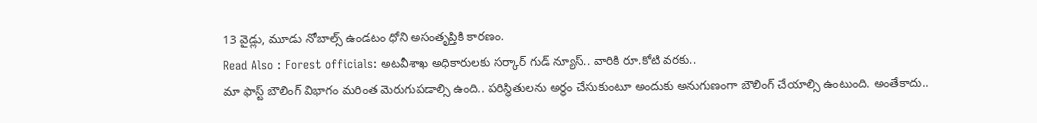13 వైడ్లు, మూడు నోబాల్స్ ఉండటం ధోని అసంతృప్తికి కారణం.
Read Also : Forest officials: అటవీశాఖ అధికారులకు సర్కార్ గుడ్ న్యూస్.. వారికి రూ.కోటి వరకు..
మా ఫాస్ట్ బౌలింగ్ విభాగం మరింత మెరుగుపడాల్సి ఉంది.. పరిస్థితులను అర్థం చేసుకుంటూ అందుకు అనుగుణంగా బౌలింగ్ చేయాల్సి ఉంటుంది. అంతేకాదు..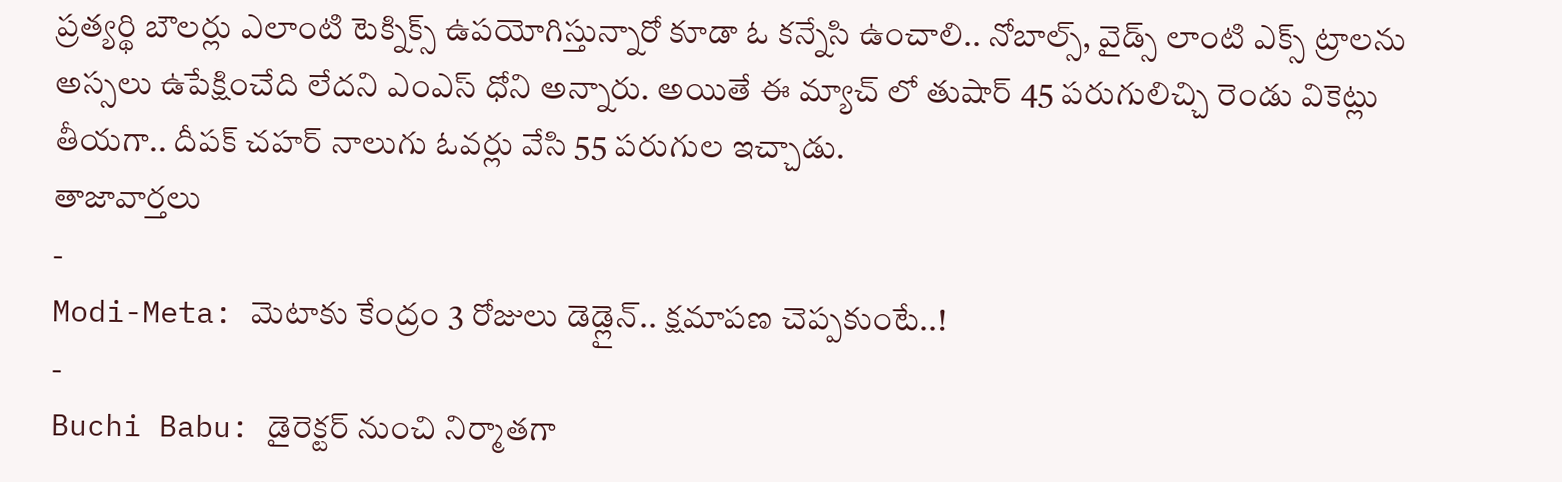ప్రత్యర్థి బౌలర్లు ఎలాంటి టెక్నిక్స్ ఉపయోగిస్తున్నారో కూడా ఓ కన్నేసి ఉంచాలి.. నోబాల్స్, వైడ్స్ లాంటి ఎక్స్ ట్రాలను అస్సలు ఉపేక్షించేది లేదని ఎంఎస్ ధోని అన్నారు. అయితే ఈ మ్యాచ్ లో తుషార్ 45 పరుగులిచ్చి రెండు వికెట్లు తీయగా.. దీపక్ చహర్ నాలుగు ఓవర్లు వేసి 55 పరుగుల ఇచ్చాడు.
తాజావార్తలు
-
Modi-Meta: మెటాకు కేంద్రం 3 రోజులు డెడ్లైన్.. క్షమాపణ చెప్పకుంటే..!
-
Buchi Babu: డైరెక్టర్ నుంచి నిర్మాతగా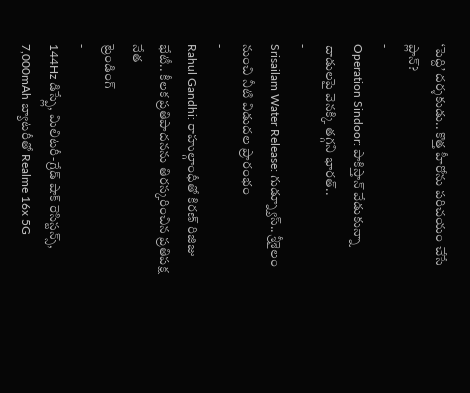‘పెద్ది’ దర్శకుడు.. కొత్త హీరోను పరిచయం చేసే ప్లాన్?
-
Operation Sindoor: పాకిస్తాన్ వేడుకున్నా దాడులపై వెనక్కి తగ్గని భారత్..
-
Srisailam Water Release: గుడ్న్యూస్.. శ్రీశైలం నుంచి నీటి విడుదల ప్రారంభం
-
Rahul Gandhi: రాహుల్గాంధీతో కిరణ్ రిజిజు భేటీ.. కీలక ప్రతిపాదనను తిరస్కరించిన ప్రతిపక్ష నేత
ట్రెండింగ్
-
144Hz డిస్ప్లే, మిలిటరీ-గ్రేడ్ షాక్ రెసిస్టన్స్, 7,000mAh బ్యాటరీతో Realme 16x 5G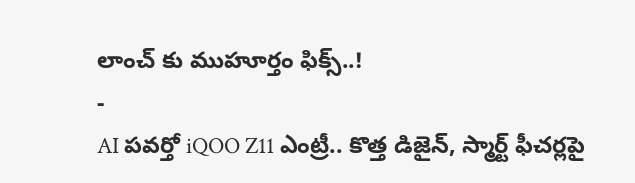లాంచ్ కు ముహూర్తం ఫిక్స్..!
-
AI పవర్తో iQOO Z11 ఎంట్రీ.. కొత్త డిజైన్, స్మార్ట్ ఫీచర్లపై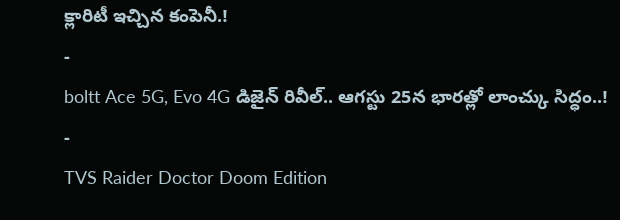క్లారిటీ ఇచ్చిన కంపెనీ.!
-
boltt Ace 5G, Evo 4G డిజైన్ రివీల్.. ఆగస్టు 25న భారత్లో లాంచ్కు సిద్ధం..!
-
TVS Raider Doctor Doom Edition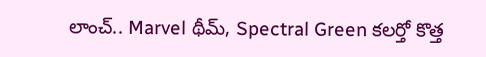లాంచ్.. Marvel థీమ్, Spectral Green కలర్తో కొత్త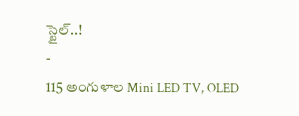స్టైల్..!
-
115 అంగుళాల Mini LED TV, OLED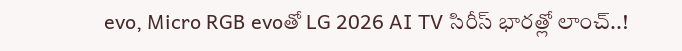evo, Micro RGB evoతో LG 2026 AI TV సిరీస్ భారత్లో లాంచ్..!